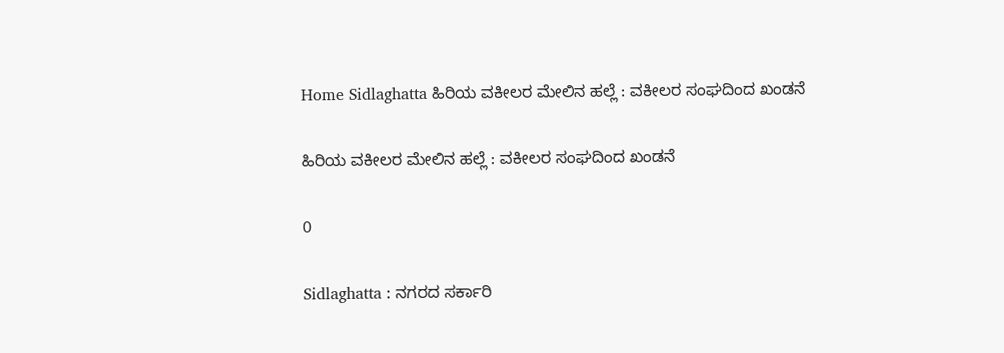Home Sidlaghatta ಹಿರಿಯ ವಕೀಲರ ಮೇಲಿನ ಹಲ್ಲೆ : ವಕೀಲರ ಸಂಘದಿಂದ ಖಂಡನೆ

ಹಿರಿಯ ವಕೀಲರ ಮೇಲಿನ ಹಲ್ಲೆ : ವಕೀಲರ ಸಂಘದಿಂದ ಖಂಡನೆ

0

Sidlaghatta : ನಗರದ ಸರ್ಕಾರಿ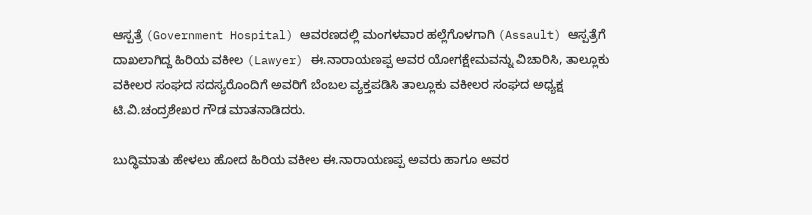ಆಸ್ಪತ್ರೆ (Government Hospital) ಆವರಣದಲ್ಲಿ ಮಂಗಳವಾರ ಹಲ್ಲೆಗೊಳಗಾಗಿ (Assault) ಆಸ್ಪತ್ರೆಗೆ ದಾಖಲಾಗಿದ್ದ ಹಿರಿಯ ವಕೀಲ (Lawyer) ಈ.ನಾರಾಯಣಪ್ಪ ಅವರ ಯೋಗಕ್ಷೇಮವನ್ನು ವಿಚಾರಿಸಿ, ತಾಲ್ಲೂಕು ವಕೀಲರ ಸಂಘದ ಸದಸ್ಯರೊಂದಿಗೆ ಅವರಿಗೆ ಬೆಂಬಲ ವ್ಯಕ್ತಪಡಿಸಿ ತಾಲ್ಲೂಕು ವಕೀಲರ ಸಂಘದ ಅಧ್ಯಕ್ಷ ಟಿ.ವಿ.ಚಂದ್ರಶೇಖರ ಗೌಡ ಮಾತನಾಡಿದರು.

ಬುದ್ಧಿಮಾತು ಹೇಳಲು ಹೋದ ಹಿರಿಯ ವಕೀಲ ಈ.ನಾರಾಯಣಪ್ಪ ಅವರು ಹಾಗೂ ಅವರ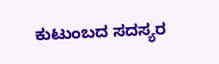ಕುಟುಂಬದ ಸದಸ್ಯರ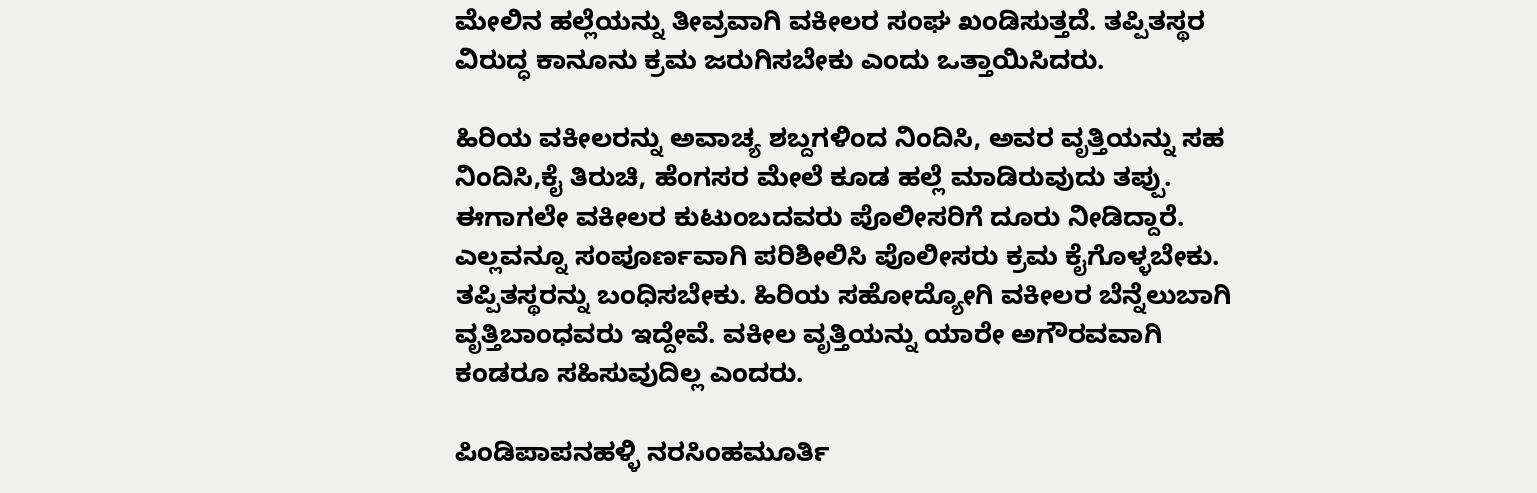ಮೇಲಿನ ಹಲ್ಲೆಯನ್ನು ತೀವ್ರವಾಗಿ ವಕೀಲರ ಸಂಘ ಖಂಡಿಸುತ್ತದೆ. ತಪ್ಪಿತಸ್ಥರ ವಿರುದ್ಧ ಕಾನೂನು ಕ್ರಮ ಜರುಗಿಸಬೇಕು ಎಂದು ಒತ್ತಾಯಿಸಿದರು.

ಹಿರಿಯ ವಕೀಲರನ್ನು ಅವಾಚ್ಯ ಶಬ್ದಗಳಿಂದ ನಿಂದಿಸಿ, ಅವರ ವೃತ್ತಿಯನ್ನು ಸಹ ನಿಂದಿಸಿ,ಕೈ ತಿರುಚಿ, ಹೆಂಗಸರ ಮೇಲೆ ಕೂಡ ಹಲ್ಲೆ ಮಾಡಿರುವುದು ತಪ್ಪು. ಈಗಾಗಲೇ ವಕೀಲರ ಕುಟುಂಬದವರು ಪೊಲೀಸರಿಗೆ ದೂರು ನೀಡಿದ್ದಾರೆ. ಎಲ್ಲವನ್ನೂ ಸಂಪೂರ್ಣವಾಗಿ ಪರಿಶೀಲಿಸಿ ಪೊಲೀಸರು ಕ್ರಮ ಕೈಗೊಳ್ಳಬೇಕು. ತಪ್ಪಿತಸ್ಥರನ್ನು ಬಂಧಿಸಬೇಕು. ಹಿರಿಯ ಸಹೋದ್ಯೋಗಿ ವಕೀಲರ ಬೆನ್ನೆಲುಬಾಗಿ ವೃತ್ತಿಬಾಂಧವರು ಇದ್ದೇವೆ. ವಕೀಲ ವೃತ್ತಿಯನ್ನು ಯಾರೇ ಅಗೌರವವಾಗಿ ಕಂಡರೂ ಸಹಿಸುವುದಿಲ್ಲ ಎಂದರು.

ಪಿಂಡಿಪಾಪನಹಳ್ಳಿ ನರಸಿಂಹಮೂರ್ತಿ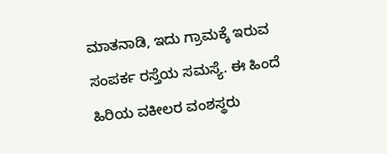ಮಾತನಾಡಿ, ಇದು ಗ್ರಾಮಕ್ಕೆ ಇರುವ ಸಂಪರ್ಕ ರಸ್ತೆಯ ಸಮಸ್ಯೆ. ಈ ಹಿಂದೆ ಹಿರಿಯ ವಕೀಲರ ವಂಶಸ್ಥರು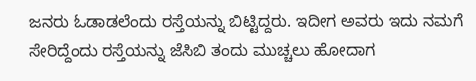ಜನರು ಓಡಾಡಲೆಂದು ರಸ್ತೆಯನ್ನು ಬಿಟ್ಟಿದ್ದರು. ಇದೀಗ ಅವರು ಇದು ನಮಗೆ ಸೇರಿದ್ದೆಂದು ರಸ್ತೆಯನ್ನು ಜೆಸಿಬಿ ತಂದು ಮುಚ್ಚಲು ಹೋದಾಗ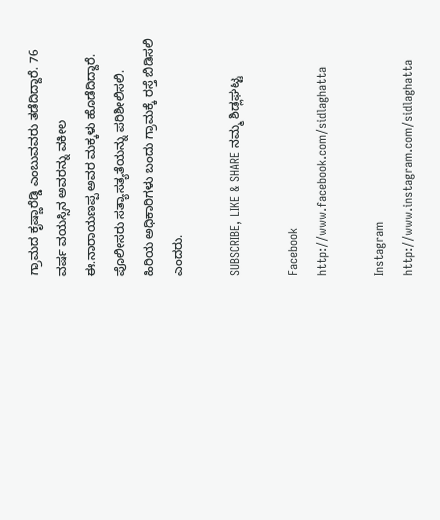ಗ್ರಾಮದ ಕೃಷ್ಣಾರೆಡ್ಡಿ ಎಂಬುವವರು ತಡೆದಿದ್ದಾರೆ. 76 ವರ್ಷ ವಯಸ್ಸಿನ ಅವರನ್ನು ವಕೀಲ ಈ.ನಾರಾಯಣಪ್ಪ ಅವರ ಮಕ್ಕಳು ಹೊಡೆದಿದ್ದಾರೆ. ಪೊಲೀಸರು ಸತ್ಯಾಸತ್ಯತೆಯನ್ನು ಪರಿಶೀಲಿಸಲಿ. ಹಿರಿಯ ಅಧಿಕಾರಿಗಳು ಬಂದು ಗ್ರಾಮಕ್ಕೆ ರಸ್ತೆ ಬಿಡಿಸಲಿ ಎಂದರು.

SUBSCRIBE, LIKE & SHARE ನಮ್ಮ ಶಿಡ್ಲಘಟ್ಟ

Facebook
http://www.facebook.com/sidlaghatta

Instagram
http://www.instagram.com/sidlaghatta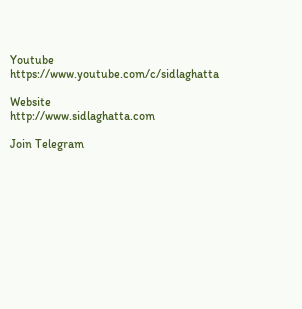Youtube
https://www.youtube.com/c/sidlaghatta

Website
http://www.sidlaghatta.com

Join Telegram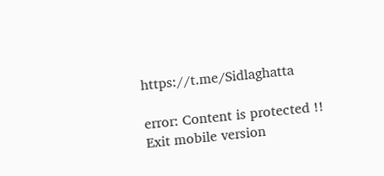https://t.me/Sidlaghatta

error: Content is protected !!
Exit mobile version